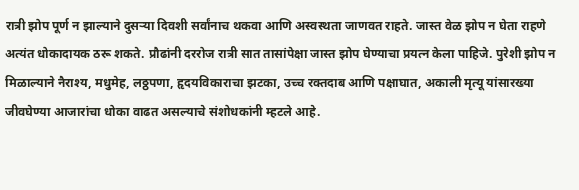रात्री झोप पूर्ण न झाल्याने दुसऱ्या दिवशी सर्वांनाच थकवा आणि अस्वस्थता जाणवत राहते. जास्त वेळ झोप न घेता राहणे अत्यंत धोकादायक ठरू शकते. प्रौढांनी दररोज रात्री सात तासांपेक्षा जास्त झोप घेण्याचा प्रयत्न केला पाहिजे. पुरेशी झोप न मिळाल्याने नैराश्य, मधुमेह, लठ्ठपणा, हृदयविकाराचा झटका, उच्च रक्तदाब आणि पक्षाघात, अकाली मृत्यू यांसारख्या जीवघेण्या आजारांचा धोका वाढत असल्याचे संशोधकांनी म्हटले आहे.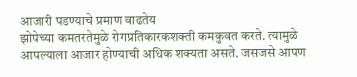आजारी पडण्याचे प्रमाण वाढतेय
झोपेच्या कमतरतेमुळे रोगप्रतिकारकशक्ती कमकुवत करते. त्यामुळे आपल्याला आजार होण्याची अधिक शक्यता असते. जसजसे आपण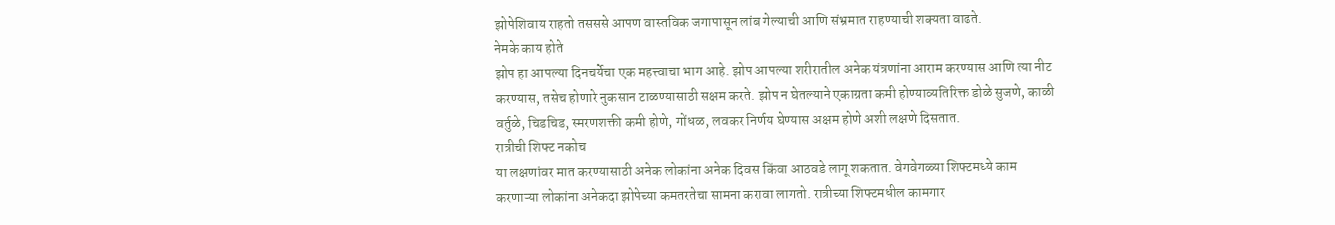झोपेशिवाय राहतो तसससे आपण वास्तविक जगापासून लांब गेल्याची आणि संभ्रमात राहण्याची शक्यता वाढते.
नेमके काय होते
झोप हा आपल्या दिनचर्येचा एक महत्त्वाचा भाग आहे. झोप आपल्या शरीरातील अनेक यंत्रणांना आराम करण्यास आणि त्या नीट करण्यास, तसेच होणारे नुकसान टाळण्यासाठी सक्षम करते. झोप न घेतल्याने एकाग्रता कमी होण्याव्यतिरिक्त डोळे सुजणे, काळी वर्तुळे, चिडचिड, स्मरणशक्ती कमी होणे, गोंधळ, लवकर निर्णय घेण्यास अक्षम होणे अशी लक्षणे दिसतात.
रात्रीची शिफ्ट नकोच
या लक्षणांवर मात करण्यासाठी अनेक लोकांना अनेक दिवस किंवा आठवडे लागू शकतात. वेगवेगळ्या शिफ्टमध्ये काम करणाऱ्या लोकांना अनेकदा झोपेच्या कमतरतेचा सामना करावा लागतो. रात्रीच्या शिफ्टमधील कामगार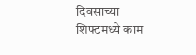दिवसाच्या शिफ्टमध्ये काम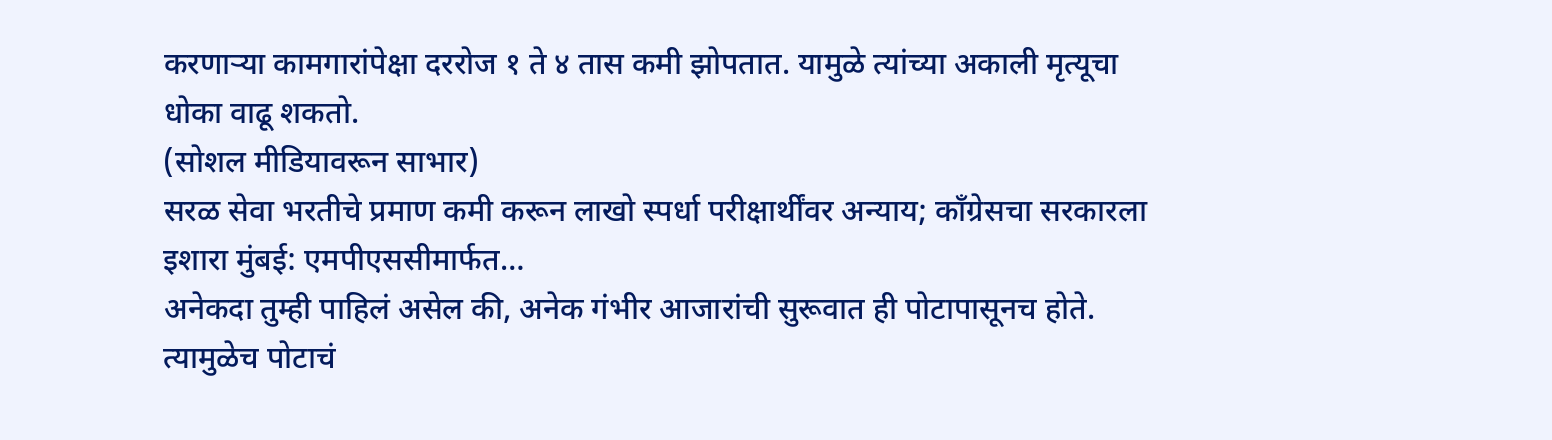करणाऱ्या कामगारांपेक्षा दररोज १ ते ४ तास कमी झोपतात. यामुळे त्यांच्या अकाली मृत्यूचा धोका वाढू शकतो.
(सोशल मीडियावरून साभार)
सरळ सेवा भरतीचे प्रमाण कमी करून लाखो स्पर्धा परीक्षार्थींवर अन्याय; काँग्रेसचा सरकारला इशारा मुंबई: एमपीएससीमार्फत…
अनेकदा तुम्ही पाहिलं असेल की, अनेक गंभीर आजारांची सुरूवात ही पोटापासूनच होते. त्यामुळेच पोटाचं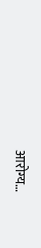आरोग्य…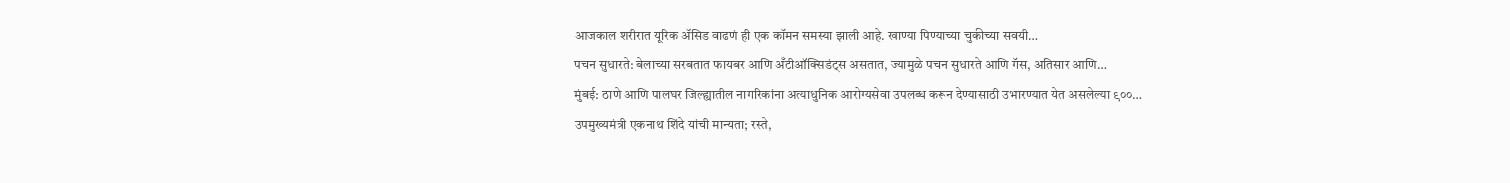आजकाल शरीरात यूरिक ॲसिड वाढणं ही एक कॉमन समस्या झाली आहे. खाण्या पिण्याच्या चुकीच्या सवयी…
पचन सुधारते: बेलाच्या सरबतात फायबर आणि अँटीऑक्सिडंट्स असतात, ज्यामुळे पचन सुधारते आणि गॅस, अतिसार आणि…
मुंबई: ठाणे आणि पालघर जिल्ह्यातील नागरिकांना अत्याधुनिक आरोग्यसेवा उपलब्ध करून देण्यासाठी उभारण्यात येत असलेल्या ९००…
उपमुख्यमंत्री एकनाथ शिंदे यांची मान्यता; रस्ते,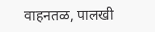वाहनतळ, पालखी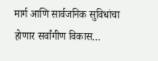मार्ग आणि सार्वजनिक सुविधांचा होणार सर्वांगीण विकास…